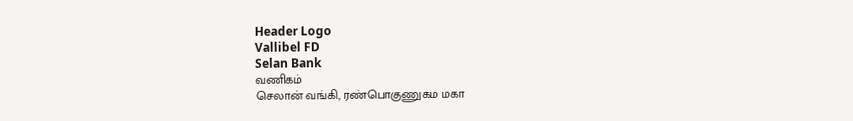Header Logo
Vallibel FD
Selan Bank
வணிகம்
செலான் வங்கி, ரண்பொகுணுகம மகா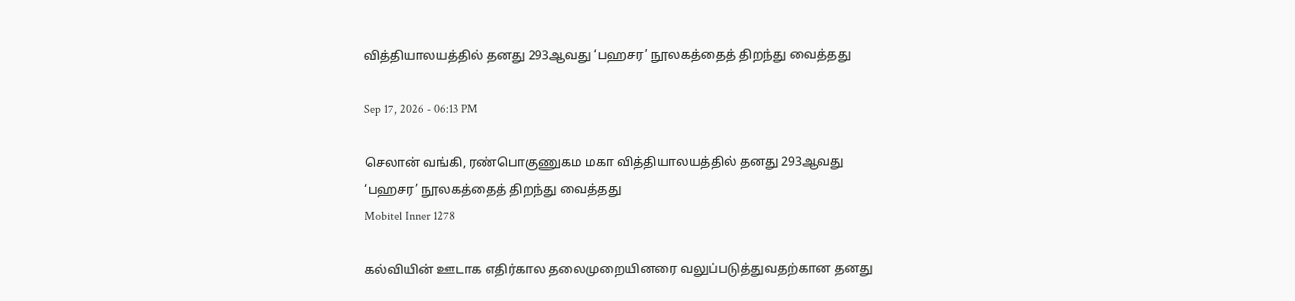வித்தியாலயத்தில் தனது 293ஆவது ‘பஹசர’ நூலகத்தைத் திறந்து வைத்தது

Sep 17, 2026 - 06:13 PM

செலான் வங்கி, ரண்பொகுணுகம மகா வித்தியாலயத்தில் தனது 293ஆவது ‘பஹசர’ நூலகத்தைத் திறந்து வைத்தது
Mobitel Inner 1278

கல்வியின் ஊடாக எதிர்கால தலைமுறையினரை வலுப்படுத்துவதற்கான தனது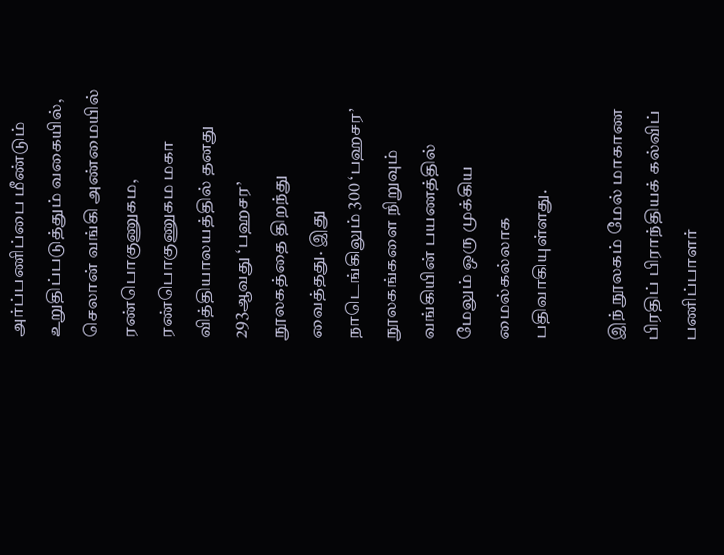அர்ப்பணிப்பை மீண்டும் உறுதிப்படுத்தும் வகையில், செலான் வங்கி அண்மையில் ரண்பொகுணுகம, ரண்பொகுணுகம மகா வித்தியாலயத்தில் தனது 293ஆவது ‘பஹசர’ நூலகத்தை திறந்து வைத்தது. இது நாடெங்கிலும் 300 ‘பஹசர’ நூலகங்களை நிறுவும் வங்கியின் பயணத்தில் மேலும் ஒரு முக்கிய மைல்கல்லாக பதிவாகியுள்ளது.

இந் நூலகம் மேல் மாகாண பிரதிப் பிராந்தியக் கல்விப் பணிப்பாளர்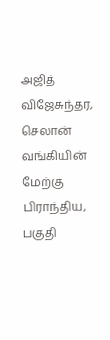அஜித் விஜேசுந்தர, செலான் வங்கியின் மேற்கு பிராந்திய, பகுதி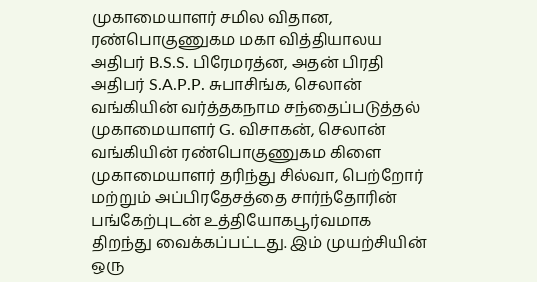முகாமையாளர் சமில விதான, ரண்பொகுணுகம மகா வித்தியாலய அதிபர் B.S.S. பிரேமரத்ன, அதன் பிரதி அதிபர் S.A.P.P. சுபாசிங்க, செலான் வங்கியின் வர்த்தகநாம சந்தைப்படுத்தல் முகாமையாளர் G. விசாகன், செலான் வங்கியின் ரண்பொகுணுகம கிளை முகாமையாளர் தரிந்து சில்வா, பெற்றோர் மற்றும் அப்பிரதேசத்தை சார்ந்தோரின் பங்கேற்புடன் உத்தியோகபூர்வமாக திறந்து வைக்கப்பட்டது. இம் முயற்சியின் ஒரு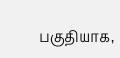பகுதியாக,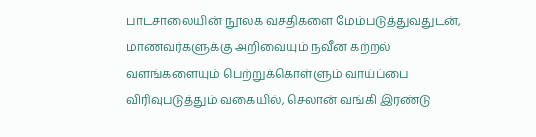பாடசாலையின் நூலக வசதிகளை மேம்படுத்துவதுடன், மாணவர்களுக்கு அறிவையும் நவீன கற்றல் வளங்களையும் பெற்றுக்கொள்ளும் வாய்ப்பை விரிவுபடுத்தும் வகையில், செலான் வங்கி இரண்டு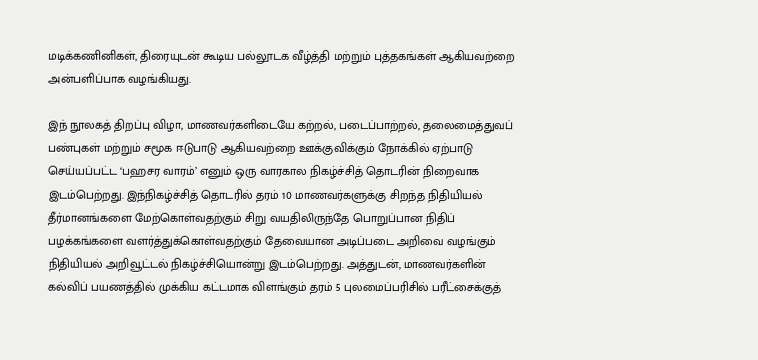மடிக்கணினிகள், திரையுடன் கூடிய பல்லூடக வீழ்த்தி மற்றும் புத்தகங்கள் ஆகியவற்றை அன்பளிப்பாக வழங்கியது.

இந் நூலகத் திறப்பு விழா, மாணவர்களிடையே கற்றல், படைப்பாற்றல், தலைமைத்துவப் பண்புகள் மற்றும் சமூக ஈடுபாடு ஆகியவற்றை ஊக்குவிக்கும் நோக்கில் ஏற்பாடு செய்யப்பட்ட ‘பஹசர வாரம்’ எனும் ஒரு வாரகால நிகழ்ச்சித் தொடரின் நிறைவாக இடம்பெற்றது. இந்நிகழ்ச்சித் தொடரில் தரம் 10 மாணவர்களுக்கு சிறந்த நிதியியல் தீர்மானங்களை மேற்கொள்வதற்கும் சிறு வயதிலிருந்தே பொறுப்பான நிதிப் பழக்கங்களை வளர்த்துக்கொள்வதற்கும் தேவையான அடிப்படை அறிவை வழங்கும் நிதியியல் அறிவூட்டல் நிகழ்ச்சியொன்று இடம்பெற்றது. அத்துடன், மாணவர்களின் கல்விப் பயணத்தில் முக்கிய கட்டமாக விளங்கும் தரம் 5 புலமைப்பரிசில் பரீட்சைக்குத்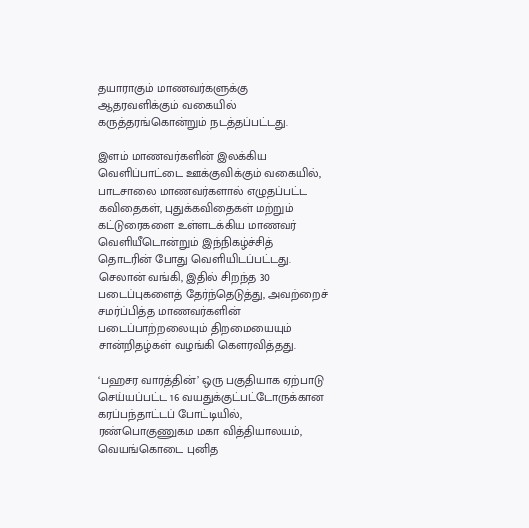தயாராகும் மாணவர்களுக்கு ஆதரவளிக்கும் வகையில் கருத்தரங்கொன்றும் நடத்தப்பட்டது.

இளம் மாணவர்களின் இலக்கிய வெளிப்பாட்டை ஊக்குவிக்கும் வகையில், பாடசாலை மாணவர்களால் எழுதப்பட்ட கவிதைகள், புதுக்கவிதைகள் மற்றும் கட்டுரைகளை உள்ளடக்கிய மாணவர் வெளியீடொன்றும் இந்நிகழ்ச்சித் தொடரின் போது வெளியிடப்பட்டது. செலான் வங்கி, இதில் சிறந்த 30 படைப்புகளைத் தேர்ந்தெடுத்து, அவற்றைச் சமர்ப்பித்த மாணவர்களின் படைப்பாற்றலையும் திறமையையும் சான்றிதழ்கள் வழங்கி கௌரவித்தது.

‘பஹசர வாரத்தின்’ ஒரு பகுதியாக ஏற்பாடு செய்யப்பட்ட 16 வயதுக்குட்பட்டோருக்கான கரப்பந்தாட்டப் போட்டியில், ரண்பொகுணுகம மகா வித்தியாலயம், வெயங்கொடை புனித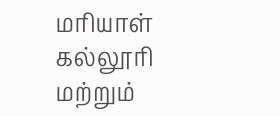மரியாள் கல்லூரி மற்றும்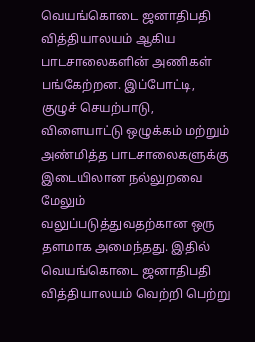வெயங்கொடை ஜனாதிபதி வித்தியாலயம் ஆகிய பாடசாலைகளின் அணிகள் பங்கேற்றன. இப்போட்டி, குழுச் செயற்பாடு, விளையாட்டு ஒழுக்கம் மற்றும் அண்மித்த பாடசாலைகளுக்கு இடையிலான நல்லுறவை மேலும் வலுப்படுத்துவதற்கான ஒரு தளமாக அமைந்தது. இதில் வெயங்கொடை ஜனாதிபதி வித்தியாலயம் வெற்றி பெற்று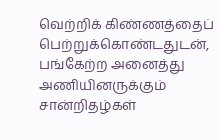வெற்றிக் கிண்ணத்தைப் பெற்றுக்கொண்டதுடன், பங்கேற்ற அனைத்து அணியினருக்கும் சான்றிதழ்கள்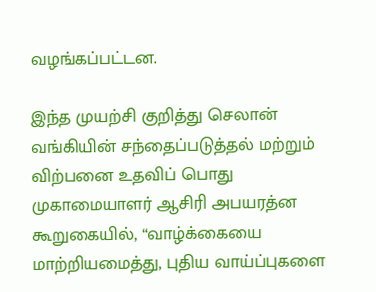வழங்கப்பட்டன.

இந்த முயற்சி குறித்து செலான் வங்கியின் சந்தைப்படுத்தல் மற்றும் விற்பனை உதவிப் பொது முகாமையாளர் ஆசிரி அபயரத்ன கூறுகையில், “வாழ்க்கையை மாற்றியமைத்து, புதிய வாய்ப்புகளை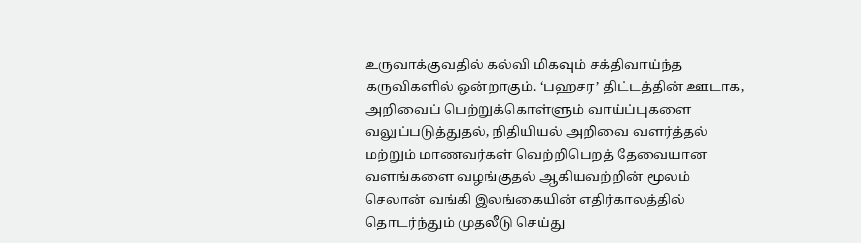உருவாக்குவதில் கல்வி மிகவும் சக்திவாய்ந்த கருவிகளில் ஒன்றாகும். ‘பஹசர’ திட்டத்தின் ஊடாக, அறிவைப் பெற்றுக்கொள்ளும் வாய்ப்புகளை வலுப்படுத்துதல், நிதியியல் அறிவை வளர்த்தல் மற்றும் மாணவர்கள் வெற்றிபெறத் தேவையான வளங்களை வழங்குதல் ஆகியவற்றின் மூலம் செலான் வங்கி இலங்கையின் எதிர்காலத்தில் தொடர்ந்தும் முதலீடு செய்து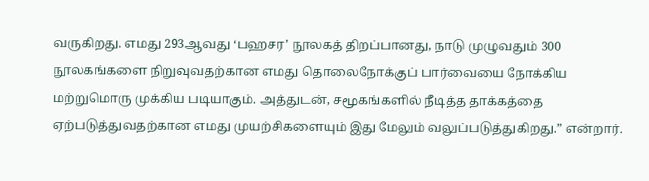வருகிறது. எமது 293ஆவது ‘பஹசர’ நூலகத் திறப்பானது, நாடு முழுவதும் 300 நூலகங்களை நிறுவுவதற்கான எமது தொலைநோக்குப் பார்வையை நோக்கிய மற்றுமொரு முக்கிய படியாகும். அத்துடன், சமூகங்களில் நீடித்த தாக்கத்தை ஏற்படுத்துவதற்கான எமது முயற்சிகளையும் இது மேலும் வலுப்படுத்துகிறது.” என்றார்.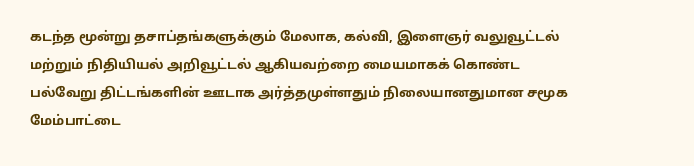கடந்த மூன்று தசாப்தங்களுக்கும் மேலாக, கல்வி, இளைஞர் வலுவூட்டல் மற்றும் நிதியியல் அறிவூட்டல் ஆகியவற்றை மையமாகக் கொண்ட பல்வேறு திட்டங்களின் ஊடாக அர்த்தமுள்ளதும் நிலையானதுமான சமூக மேம்பாட்டை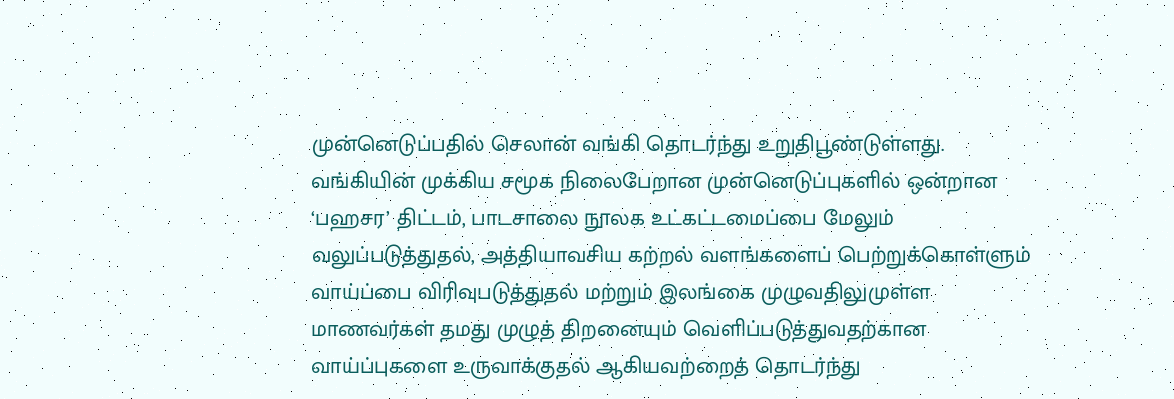முன்னெடுப்பதில் செலான் வங்கி தொடர்ந்து உறுதிபூண்டுள்ளது. வங்கியின் முக்கிய சமூக நிலைபேறான முன்னெடுப்புகளில் ஒன்றான ‘பஹசர’ திட்டம், பாடசாலை நூலக உட்கட்டமைப்பை மேலும் வலுப்படுத்துதல், அத்தியாவசிய கற்றல் வளங்களைப் பெற்றுக்கொள்ளும் வாய்ப்பை விரிவுபடுத்துதல் மற்றும் இலங்கை முழுவதிலுமுள்ள மாணவர்கள் தமது முழுத் திறனையும் வெளிப்படுத்துவதற்கான வாய்ப்புகளை உருவாக்குதல் ஆகியவற்றைத் தொடர்ந்து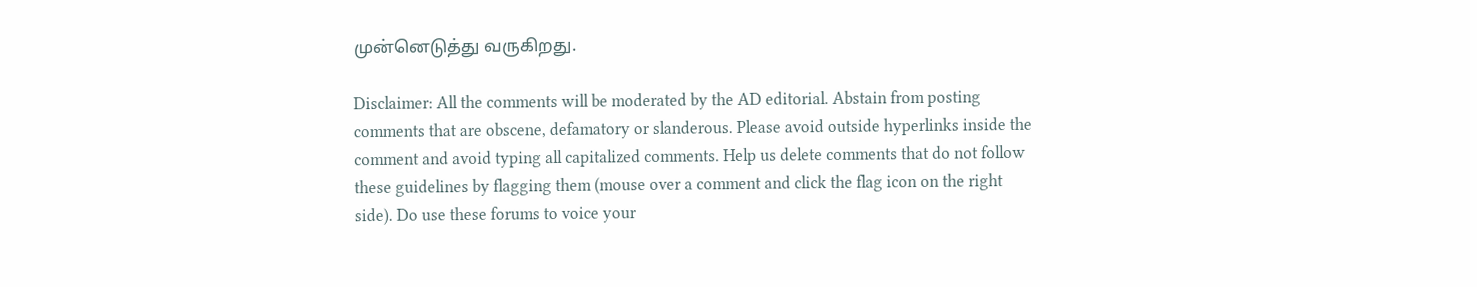முன்னெடுத்து வருகிறது.

Disclaimer: All the comments will be moderated by the AD editorial. Abstain from posting comments that are obscene, defamatory or slanderous. Please avoid outside hyperlinks inside the comment and avoid typing all capitalized comments. Help us delete comments that do not follow these guidelines by flagging them (mouse over a comment and click the flag icon on the right side). Do use these forums to voice your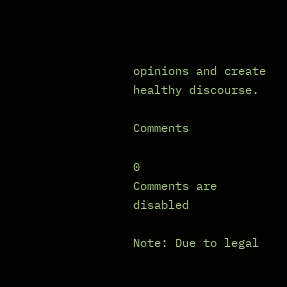opinions and create healthy discourse.

Comments

0
Comments are disabled

Note: Due to legal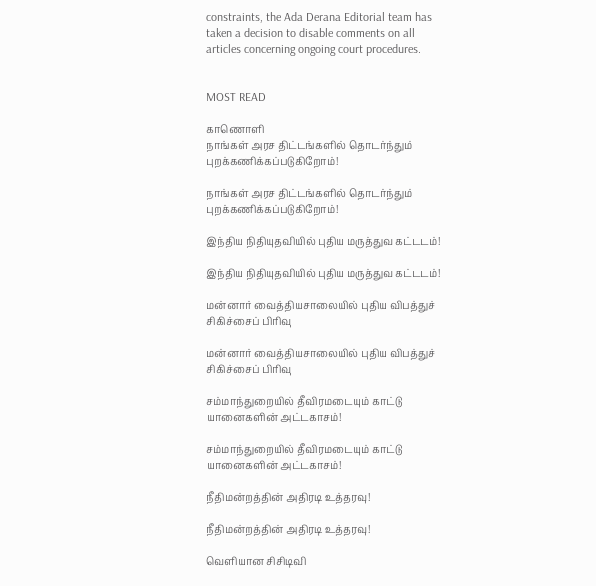constraints, the Ada Derana Editorial team has taken a decision to disable comments on all articles concerning ongoing court procedures.


MOST READ

காணொளி
நாங்கள் அரச திட்டங்களில் தொடர்ந்தும் புறக்கணிக்கப்படுகிறோம்!

நாங்கள் அரச திட்டங்களில் தொடர்ந்தும் புறக்கணிக்கப்படுகிறோம்!

இந்திய நிதியுதவியில் புதிய மருத்துவ கட்டடம்!

இந்திய நிதியுதவியில் புதிய மருத்துவ கட்டடம்!

மன்னார் வைத்தியசாலையில் புதிய விபத்துச் சிகிச்சைப் பிரிவு

மன்னார் வைத்தியசாலையில் புதிய விபத்துச் சிகிச்சைப் பிரிவு

சம்மாந்துறையில் தீவிரமடையும் காட்டு யானைகளின் அட்டகாசம்!

சம்மாந்துறையில் தீவிரமடையும் காட்டு யானைகளின் அட்டகாசம்!

நீதிமன்றத்தின் அதிரடி உத்தரவு!

நீதிமன்றத்தின் அதிரடி உத்தரவு!

வௌியான சிசிடிவி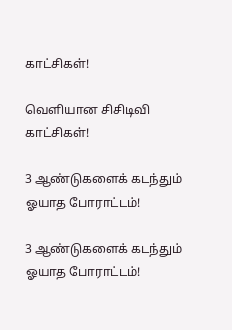காட்சிகள்!

வௌியான சிசிடிவி காட்சிகள்!

3 ஆண்டுகளைக் கடந்தும் ஓயாத போராட்டம்!

3 ஆண்டுகளைக் கடந்தும் ஓயாத போராட்டம்!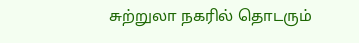சுற்றுலா நகரில் தொடரும்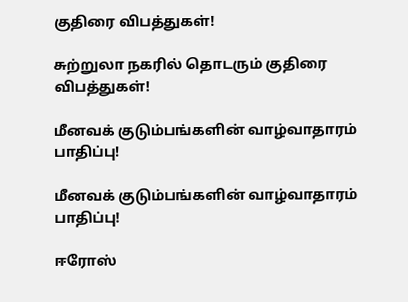குதிரை விபத்துகள்!

சுற்றுலா நகரில் தொடரும் குதிரை விபத்துகள்!

மீனவக் குடும்பங்களின் வாழ்வாதாரம் பாதிப்பு!

மீனவக் குடும்பங்களின் வாழ்வாதாரம் பாதிப்பு!

ஈரோஸ்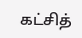கட்சித்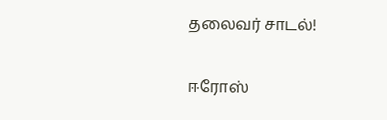தலைவர் சாடல்!

ஈரோஸ்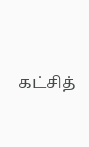கட்சித்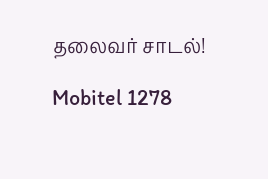தலைவர் சாடல்!

Mobitel 1278